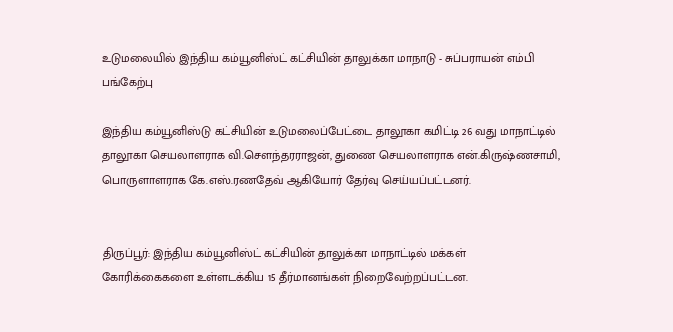உடுமலையில் இந்திய கம்யூனிஸ்ட் கட்சியின் தாலுக்கா மாநாடு - சுப்பராயன் எம்பி பங்கேற்பு

இந்திய கம்யூனிஸ்டு கட்சியின் உடுமலைப்பேட்டை தாலூகா கமிட்டி 26 வது மாநாட்டில் தாலூகா செயலாளராக வி.செளந்தரராஜன், துணை செயலாளராக என்.கிருஷ்ணசாமி, பொருளாளராக கே.எஸ்.ரணதேவ் ஆகியோர் தேர்வு செய்யப்பட்டனர்.


திருப்பூர்: இந்திய கம்யூனிஸ்ட் கட்சியின் தாலுக்கா மாநாட்டில் மக்கள் கோரிக்கைகளை ‌உள்ளடக்கிய 15 தீர்மானங்கள் நிறைவேற்றப்பட்டன.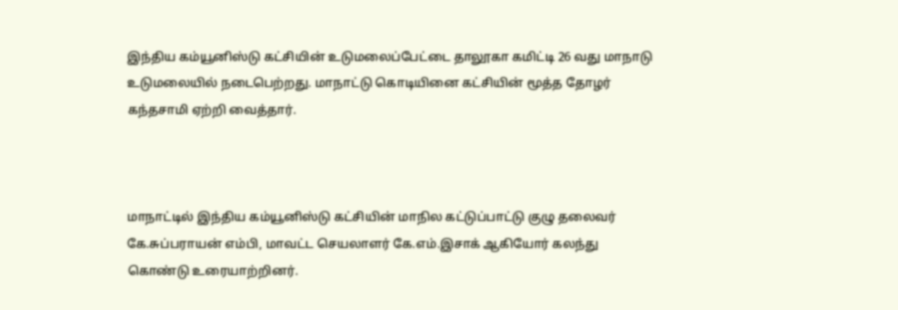இந்திய கம்யூனிஸ்டு கட்சியின் உடுமலைப்பேட்டை தாலூகா கமிட்டி 26 வது மாநாடு உடுமலையில் நடைபெற்றது. மாநாட்டு கொடியினை கட்சியின் மூத்த தோழர் கந்தசாமி ஏற்றி வைத்தார்.



மாநாட்டில் இந்திய கம்யூனிஸ்டு கட்சியின் மாநில கட்டுப்பாட்டு குழு தலைவர் கே.சுப்பராயன் எம்பி, மாவட்ட செயலாளர் கே.எம்.இசாக் ஆகியோர் கலந்து கொண்டு உரையாற்றினர்.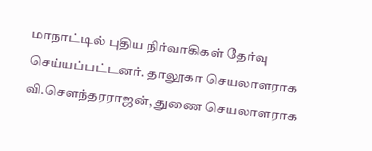மாநாட்டில் புதிய ‌நிர்வாகிகள் தேர்வு செய்யப்பட்டனர். தாலூகா செயலாளராக வி.செளந்தரராஜன், துணை செயலாளராக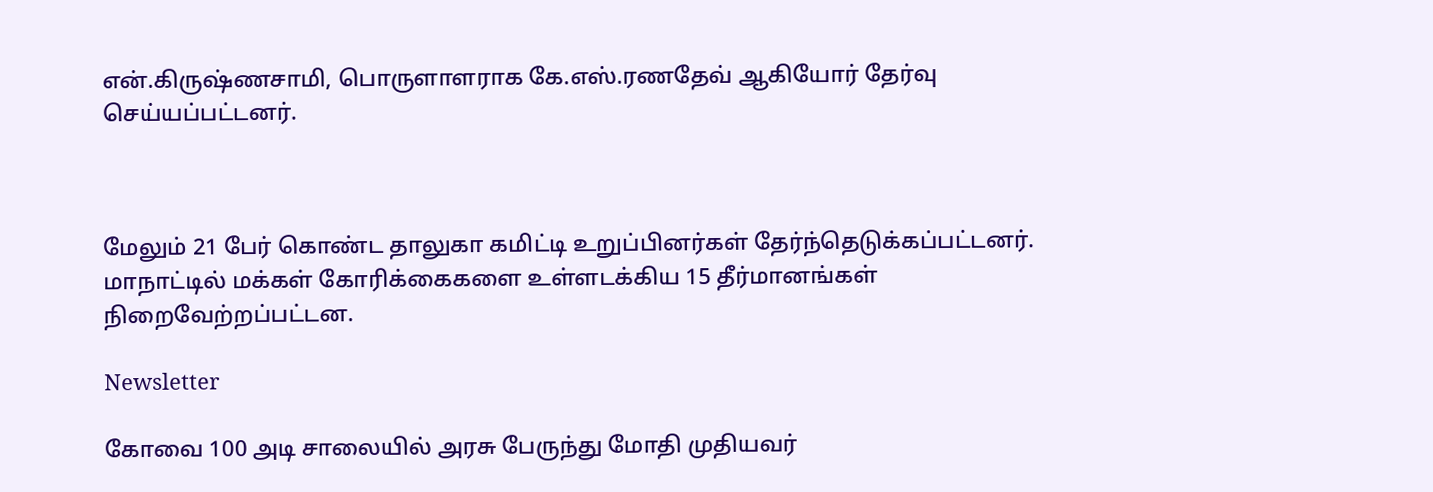என்.கிருஷ்ணசாமி, பொருளாளராக கே.எஸ்.ரணதேவ் ஆகியோர் தேர்வு செய்யப்பட்டனர்.



மேலும் 21 பேர் கொண்ட தாலுகா கமிட்டி உறுப்பினர்கள் தேர்ந்தெடுக்கப்பட்டனர். மாநாட்டில் மக்கள் கோரிக்கைகளை ‌உள்ளடக்கிய 15 தீர்மானங்கள் நிறைவேற்றப்பட்டன.

Newsletter

கோவை 100 அடி சாலையில் அரசு பேருந்து மோதி முதியவர்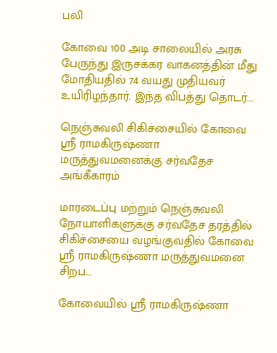பலி

கோவை 100 அடி சாலையில் அரசு பேருந்து இருசக்கர வாகனத்தின் மீது மோதியதில் 74 வயது முதியவர் உயிரிழந்தார். இந்த விபத்து தொடர்...

நெஞ்சுவலி சிகிச்சையில் கோவை ஸ்ரீ ராமகிருஷ்ணா மருத்துவமனைக்கு சர்வதேச அங்கீகாரம்

மாரடைப்பு மற்றும் நெஞ்சுவலி நோயாளிகளுக்கு சர்வதேச தரத்தில் சிகிச்சையை வழங்குவதில் கோவை ஸ்ரீ ராமகிருஷ்ணா மருத்துவமனை சிறப...

கோவையில் ஸ்ரீ ராமகிருஷ்ணா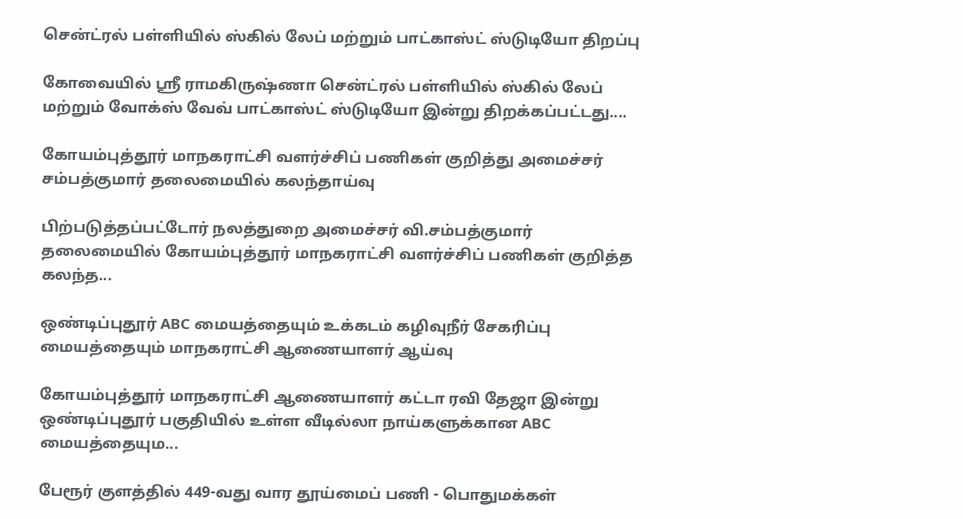சென்ட்ரல் பள்ளியில் ஸ்கில் லேப் மற்றும் பாட்காஸ்ட் ஸ்டுடியோ திறப்பு

கோவையில் ஸ்ரீ ராமகிருஷ்ணா சென்ட்ரல் பள்ளியில் ஸ்கில் லேப் மற்றும் வோக்ஸ் வேவ் பாட்காஸ்ட் ஸ்டுடியோ இன்று திறக்கப்பட்டது....

கோயம்புத்தூர் மாநகராட்சி வளர்ச்சிப் பணிகள் குறித்து அமைச்சர் சம்பத்குமார் தலைமையில் கலந்தாய்வு

பிற்படுத்தப்பட்டோர் நலத்துறை அமைச்சர் வி.சம்பத்குமார் தலைமையில் கோயம்புத்தூர் மாநகராட்சி வளர்ச்சிப் பணிகள் குறித்த கலந்த...

ஒண்டிப்புதூர் ABC மையத்தையும் உக்கடம் கழிவுநீர் சேகரிப்பு மையத்தையும் மாநகராட்சி ஆணையாளர் ஆய்வு

கோயம்புத்தூர் மாநகராட்சி ஆணையாளர் கட்டா ரவி தேஜா இன்று ஒண்டிப்புதூர் பகுதியில் உள்ள வீடில்லா நாய்களுக்கான ABC மையத்தையும...

பேரூர் குளத்தில் 449-வது வார தூய்மைப் பணி - பொதுமக்கள்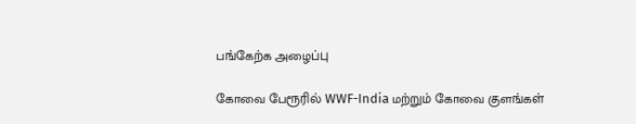பங்கேற்க அழைப்பு

கோவை பேரூரில் WWF-India மற்றும் கோவை குளங்கள்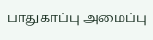பாதுகாப்பு அமைப்பு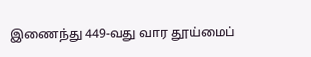இணைந்து 449-வது வார தூய்மைப்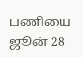பணியை ஜூன் 28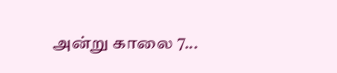அன்று காலை 7...